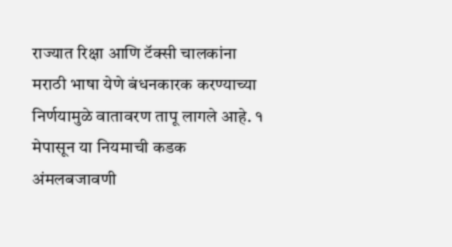राज्यात रिक्षा आणि टॅक्सी चालकांना मराठी भाषा येणे बंधनकारक करण्याच्या निर्णयामुळे वातावरण तापू लागले आहे. १ मेपासून या नियमाची कडक अंमलबजावणी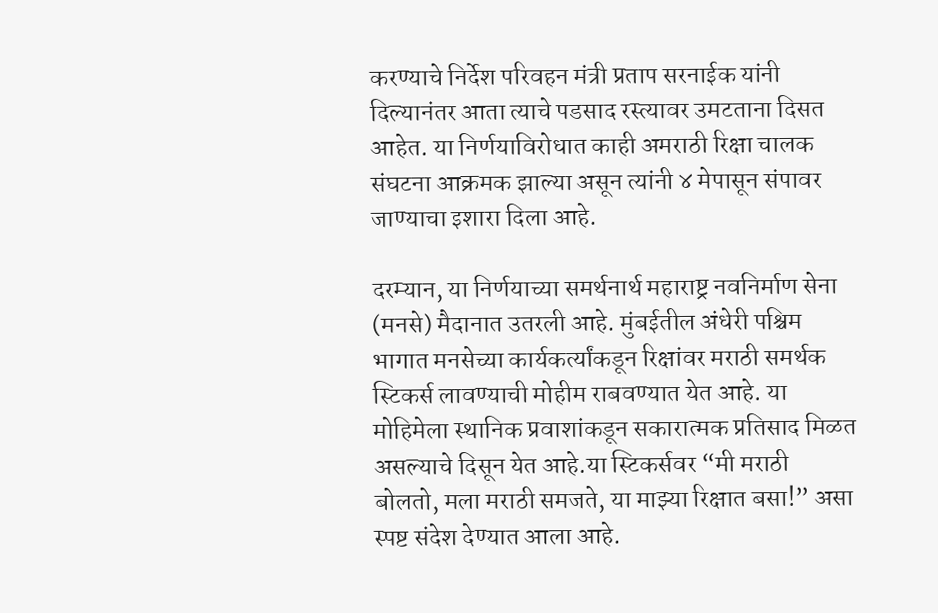करण्याचे निर्देश परिवहन मंत्री प्रताप सरनाईक यांनी दिल्यानंतर आता त्याचे पडसाद रस्त्यावर उमटताना दिसत आहेत. या निर्णयाविरोधात काही अमराठी रिक्षा चालक संघटना आक्रमक झाल्या असून त्यांनी ४ मेपासून संपावर जाण्याचा इशारा दिला आहे.

दरम्यान, या निर्णयाच्या समर्थनार्थ महाराष्ट्र नवनिर्माण सेना (मनसे) मैदानात उतरली आहे. मुंबईतील अंधेरी पश्चिम भागात मनसेच्या कार्यकर्त्यांकडून रिक्षांवर मराठी समर्थक स्टिकर्स लावण्याची मोहीम राबवण्यात येत आहे. या मोहिमेला स्थानिक प्रवाशांकडून सकारात्मक प्रतिसाद मिळत असल्याचे दिसून येत आहे.या स्टिकर्सवर “मी मराठी बोलतो, मला मराठी समजते, या माझ्या रिक्षात बसा!” असा स्पष्ट संदेश देण्यात आला आहे.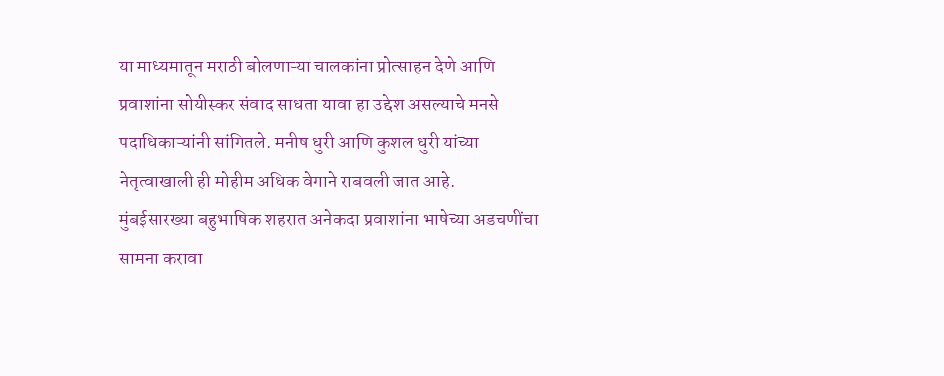या माध्यमातून मराठी बोलणाऱ्या चालकांना प्रोत्साहन देणे आणि प्रवाशांना सोयीस्कर संवाद साधता यावा हा उद्देश असल्याचे मनसे पदाधिकाऱ्यांनी सांगितले. मनीष धुरी आणि कुशल धुरी यांच्या नेतृत्वाखाली ही मोहीम अधिक वेगाने राबवली जात आहे.
मुंबईसारख्या बहुभाषिक शहरात अनेकदा प्रवाशांना भाषेच्या अडचणींचा सामना करावा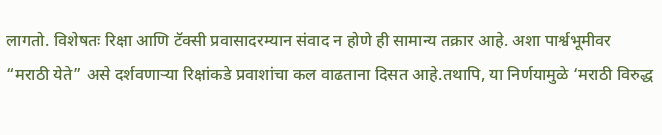लागतो. विशेषतः रिक्षा आणि टॅक्सी प्रवासादरम्यान संवाद न होणे ही सामान्य तक्रार आहे. अशा पार्श्वभूमीवर “मराठी येते” असे दर्शवणाऱ्या रिक्षांकडे प्रवाशांचा कल वाढताना दिसत आहे.तथापि, या निर्णयामुळे ‘मराठी विरुद्ध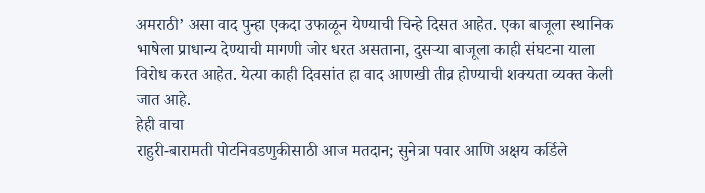अमराठी’ असा वाद पुन्हा एकदा उफाळून येण्याची चिन्हे दिसत आहेत. एका बाजूला स्थानिक भाषेला प्राधान्य देण्याची मागणी जोर धरत असताना, दुसऱ्या बाजूला काही संघटना याला विरोध करत आहेत. येत्या काही दिवसांत हा वाद आणखी तीव्र होण्याची शक्यता व्यक्त केली जात आहे.
हेही वाचा
राहुरी-बारामती पोटनिवडणुकीसाठी आज मतदान; सुनेत्रा पवार आणि अक्षय कर्डिले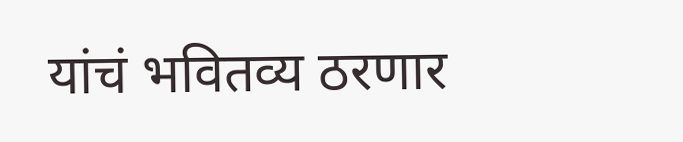यांचं भवितव्य ठरणार